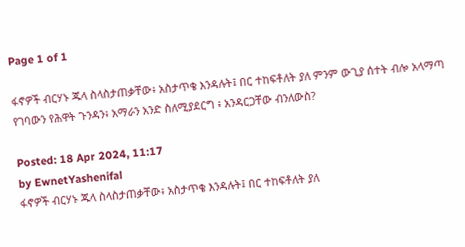Page 1 of 1

ፋኖዎች ብርሃኑ ጁላ ስላስታጠቃቸው፥ አስታጥቄ እንዳሉት፤ በር ተከፍቶለት ያለ ምንም ውጊያ ሰተት ብሎ አላማጣ የገባውን የሕዋት ጉንዳን፥ አማራን አንድ ስለሚያደርግ ፥ አንዳርጋቸው ብንለውስ?

Posted: 18 Apr 2024, 11:17
by EwnetYashenifal
ፋኖዎች ብርሃኑ ጁላ ስላስታጠቃቸው፥ አስታጥቄ እንዳሉት፤ በር ተከፍቶለት ያለ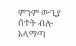ምንም ውጊያ ሰተት ብሎ አላማጣ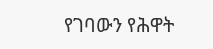የገባውን የሕዋት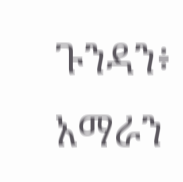ጉንዳን፥ አማራን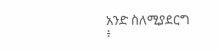አንድ ስለሚያደርግ ፥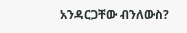አንዳርጋቸው ብንለውስ?